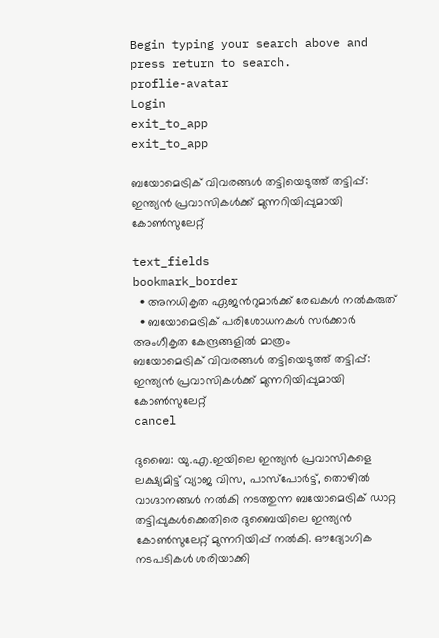Begin typing your search above and press return to search.
proflie-avatar
Login
exit_to_app
exit_to_app

ബയോമെട്രിക് വിവരങ്ങൾ തട്ടിയെടുത്ത് തട്ടിപ്പ്: ഇന്ത്യൻ പ്രവാസികൾക്ക് മുന്നറിയിപ്പുമായി കോണ്‍സുലേറ്റ്

text_fields
bookmark_border
  • അനധികൃത ഏജന്‍റുമാർക്ക് രേഖകൾ നൽകരുത്
  • ബയോമെട്രിക് പരിശോധനകൾ സർക്കാർ അംഗീകൃത കേന്ദ്രങ്ങളിൽ മാത്രം
ബയോമെട്രിക് വിവരങ്ങൾ തട്ടിയെടുത്ത് തട്ടിപ്പ്: ഇന്ത്യൻ പ്രവാസികൾക്ക് മുന്നറിയിപ്പുമായി കോണ്‍സുലേറ്റ്
cancel

ദുബൈ: യു.എ.ഇയിലെ ഇന്ത്യൻ പ്രവാസികളെ ലക്ഷ്യമിട്ട് വ്യാജ വിസ, പാസ്‌പോർട്ട്, തൊഴിൽ വാഗ്ദാനങ്ങൾ നൽകി നടത്തുന്ന ബയോമെട്രിക് ഡാറ്റ തട്ടിപ്പുകൾക്കെതിരെ ദുബൈയിലെ ഇന്ത്യൻ കോണ്‍സുലേറ്റ് മുന്നറിയിപ്പ് നൽകി. ഔദ്യോഗിക നടപടികൾ ശരിയാക്കി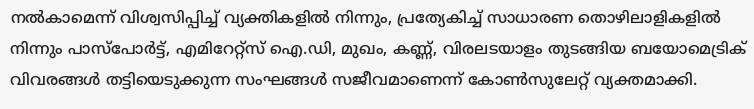നൽകാമെന്ന് വിശ്വസിപ്പിച്ച് വ്യക്തികളിൽ നിന്നും, പ്രത്യേകിച്ച് സാധാരണ തൊഴിലാളികളിൽ നിന്നും പാസ്‌പോർട്ട്, എമിറേറ്റ്സ് ഐ.ഡി, മുഖം, കണ്ണ്, വിരലടയാളം തുടങ്ങിയ ബയോമെട്രിക് വിവരങ്ങൾ തട്ടിയെടുക്കുന്ന സംഘങ്ങൾ സജീവമാണെന്ന് കോണ്‍സുലേറ്റ് വ്യക്തമാക്കി.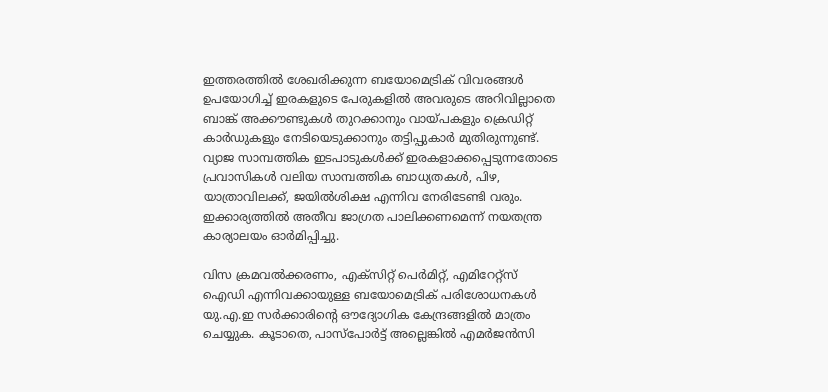ഇത്തരത്തിൽ ശേഖരിക്കുന്ന ബയോമെട്രിക് വിവരങ്ങൾ ഉപയോഗിച്ച് ഇരകളുടെ പേരുകളിൽ അവരുടെ അറിവില്ലാതെ ബാങ്ക് അക്കൗണ്ടുകൾ തുറക്കാനും വായ്പകളും ക്രെഡിറ്റ് കാർഡുകളും നേടിയെടുക്കാനും തട്ടിപ്പുകാർ മുതിരുന്നുണ്ട്. വ്യാജ സാമ്പത്തിക ഇടപാടുകൾക്ക് ഇരകളാക്കപ്പെടുന്നതോടെ പ്രവാസികൾ വലിയ സാമ്പത്തിക ബാധ്യതകൾ, പിഴ, യാത്രാവിലക്ക്, ജയിൽശിക്ഷ എന്നിവ നേരിടേണ്ടി വരും. ഇക്കാര്യത്തിൽ അതീവ ജാഗ്രത പാലിക്കണമെന്ന് നയതന്ത്ര കാര്യാലയം ഓർമിപ്പിച്ചു.

വിസ ക്രമവൽക്കരണം, എക്സിറ്റ് പെർമിറ്റ്, എമിറേറ്റ്സ് ഐഡി എന്നിവക്കായുള്ള ബയോമെട്രിക് പരിശോധനകൾ യു.എ.ഇ സർക്കാരിന്‍റെ ഔദ്യോഗിക കേന്ദ്രങ്ങളിൽ മാത്രം ചെയ്യുക. കൂടാതെ, പാസ്‌പോർട്ട് അല്ലെങ്കിൽ എമർജൻസി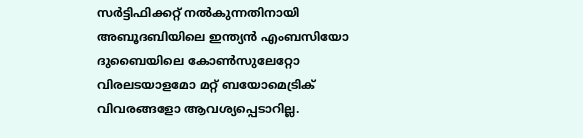സർട്ടിഫിക്കറ്റ് നൽകുന്നതിനായി അബൂദബിയിലെ ഇന്ത്യൻ എംബസിയോ ദുബൈയിലെ കോണ്‍സുലേറ്റോ വിരലടയാളമോ മറ്റ് ബയോമെട്രിക് വിവരങ്ങളോ ആവശ്യപ്പെടാറില്ല.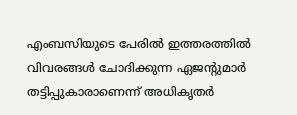എംബസിയുടെ പേരിൽ ഇത്തരത്തിൽ വിവരങ്ങൾ ചോദിക്കുന്ന ഏജന്‍റുമാർ തട്ടിപ്പുകാരാണെന്ന് അധികൃതർ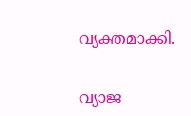വ്യക്തമാക്കി.

വ്യാജ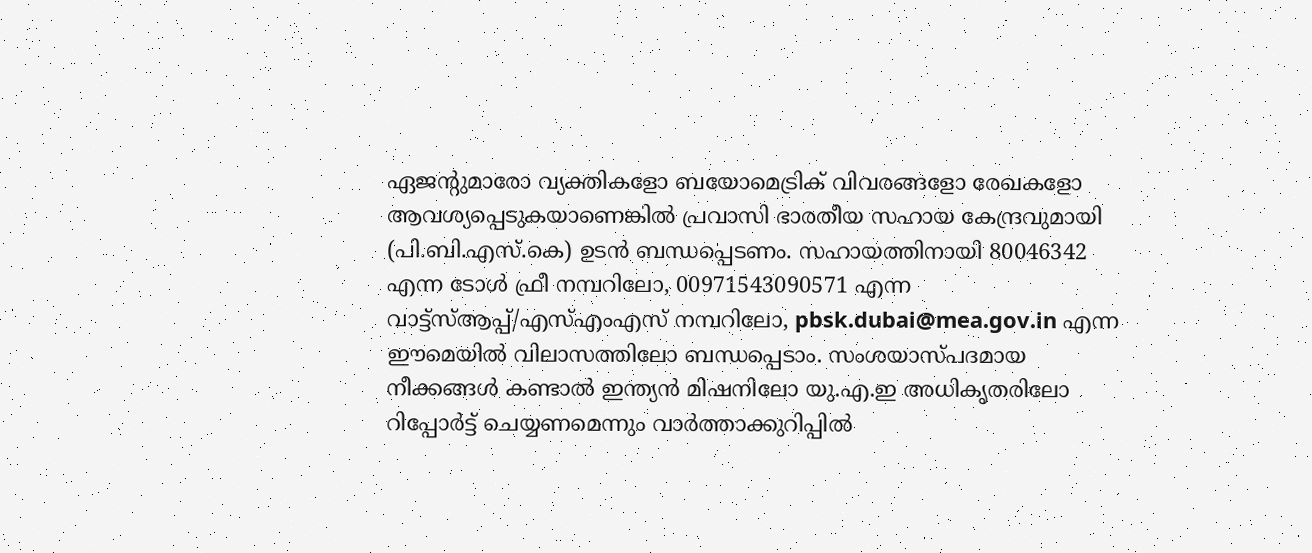ഏജന്‍റുമാരോ വ്യക്തികളോ ബയോമെട്രിക് വിവരങ്ങളോ രേഖകളോ ആവശ്യപ്പെടുകയാണെങ്കിൽ പ്രവാസി ഭാരതീയ സഹായ കേന്ദ്രവുമായി (പി.ബി.എസ്.കെ) ഉടൻ ബന്ധപ്പെടണം. സഹായത്തിനായി 80046342 എന്ന ടോൾ ഫ്രീ നമ്പറിലോ, 00971543090571 എന്ന വാട്ട്‌സ്ആപ്പ്/എസ്എംഎസ് നമ്പറിലോ, pbsk.dubai@mea.gov.in എന്ന ഈമെയിൽ വിലാസത്തിലോ ബന്ധപ്പെടാം. സംശയാസ്പദമായ നീക്കങ്ങൾ കണ്ടാൽ ഇന്ത്യൻ മിഷനിലോ യു.എ.ഇ അധികൃതരിലോ റിപ്പോർട്ട് ചെയ്യണമെന്നും വാർത്താക്കുറിപ്പിൽ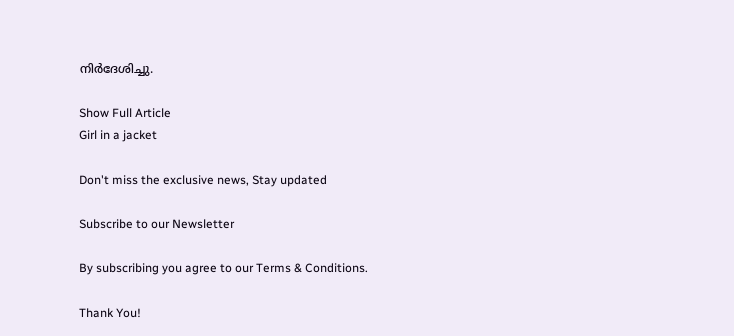നിർദേശിച്ചു.

Show Full Article
Girl in a jacket

Don't miss the exclusive news, Stay updated

Subscribe to our Newsletter

By subscribing you agree to our Terms & Conditions.

Thank You!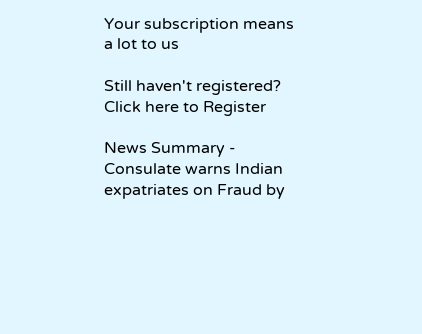Your subscription means a lot to us

Still haven't registered? Click here to Register

News Summary - Consulate warns Indian expatriates on Fraud by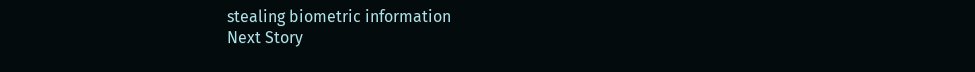stealing biometric information
Next Story